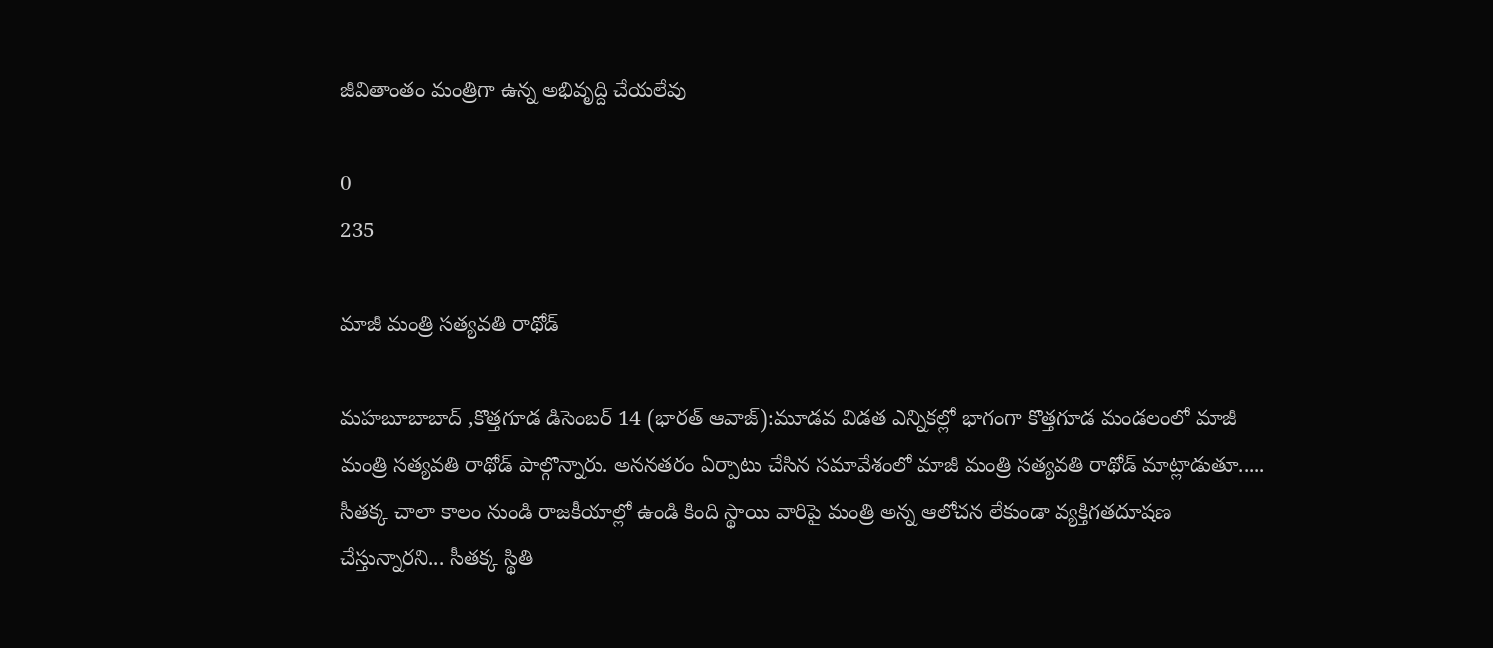జీవితాంతం మంత్రిగా ఉన్న అభివృద్ది చేయలేవు

0
235

మాజీ మంత్రి సత్యవతి రాథోడ్

మహబూబాబాద్ ,కొత్తగూడ డిసెంబర్ 14 (భారత్ ఆవాజ్):మూడవ విడత ఎన్నికల్లో భాగంగా కొత్తగూడ మండలంలో మాజీ మంత్రి సత్యవతి రాథోడ్ పాల్గొన్నారు. అననతరం ఏర్పాటు చేసిన సమావేశంలో మాజీ మంత్రి సత్యవతి రాథోడ్ మాట్లాడుతూ..... సీతక్క చాలా కాలం నుండి రాజకీయాల్లో ఉండి కింది స్థాయి వారిపై మంత్రి అన్న ఆలోచన లేకుండా వ్యక్తిగతదూషణ చేస్తున్నారని... సీతక్క స్థితి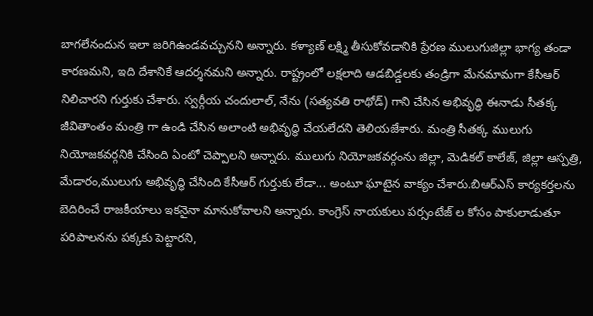బాగలేనందున ఇలా జరిగిఉండవచ్చునని అన్నారు. కళ్యాణ్ లక్ష్మి తీసుకోవడానికి ప్రేరణ ములుగుజిల్లా భాగ్య తండా కారణమని, ఇది దేశానికే ఆదర్శనమని అన్నారు. రాష్ట్రంలో లక్షలాది ఆడబిడ్డలకు తండ్రిగా మేనమామగా కేసీఆర్ నిలిచారని గుర్తుకు చేశారు. స్వర్గీయ చందులాల్, నేను (సత్యవతి రాథోడ్) గాని చేసిన అభివృద్ధి ఈనాడు సీతక్క జీవితాంతం మంత్రి గా ఉండి చేసిన అలాంటి అభివృద్ధి చేయలేదని తెలియజేశారు. మంత్రి సీతక్క ములుగు నియోజకవర్గనికి చేసింది ఏంటో చెప్పాలని అన్నారు. ములుగు నియోజకవర్గంను జిల్లా, మెడికల్ కాలేజ్, జిల్లా ఆస్పత్రి, మేడారం,ములుగు అభివృద్ధి చేసింది కేసీఆర్ గుర్తుకు లేడా... అంటూ ఘాటైన వాక్యం చేశారు.బిఆర్ఎస్ కార్యకర్తలను బెదిరించే రాజకీయాలు ఇకనైనా మానుకోవాలని అన్నారు. కాంగ్రెస్ నాయకులు పర్సంటేజ్ ల కోసం పాకులాడుతూ పరిపాలనను పక్కకు పెట్టారని,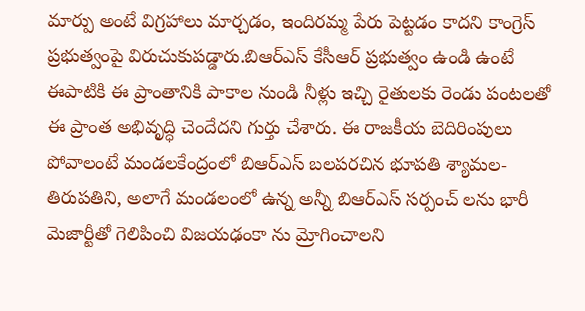మార్పు అంటే విగ్రహాలు మార్చడం, ఇందిరమ్మ పేరు పెట్టడం కాదని కాంగ్రెస్ ప్రభుత్వంపై విరుచుకుపడ్డారు.బిఆర్ఎస్ కేసీఆర్ ప్రభుత్వం ఉండి ఉంటే ఈపాటికి ఈ ప్రాంతానికి పాకాల నుండి నీళ్లు ఇచ్చి రైతులకు రెండు పంటలతో ఈ ప్రాంత అభివృద్ధి చెందేదని గుర్తు చేశారు. ఈ రాజకీయ బెదిరింపులు పోవాలంటే మండలకేంద్రంలో బిఆర్ఎస్ బలపరచిన భూపతి శ్యామల-తిరుపతిని, అలాగే మండలంలో ఉన్న అన్నీ బిఆర్ఎస్ సర్పంచ్ లను భారీ మెజార్టీతో గెలిపించి విజయఢంకా ను మ్రోగించాలని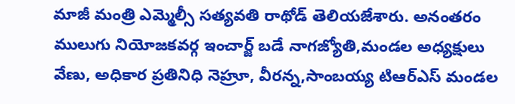మాజీ మంత్రి ఎమ్మెల్సీ సత్యవతి రాథోడ్ తెలియజేశారు. అనంతరం ములుగు నియోజకవర్గ ఇంచార్జ్ బడే నాగజ్యోతి,మండల అధ్యక్షులు వేణు, అధికార ప్రతినిధి నెహ్రూ, వీరన్న,సాంబయ్య టిఆర్ఎస్ మండల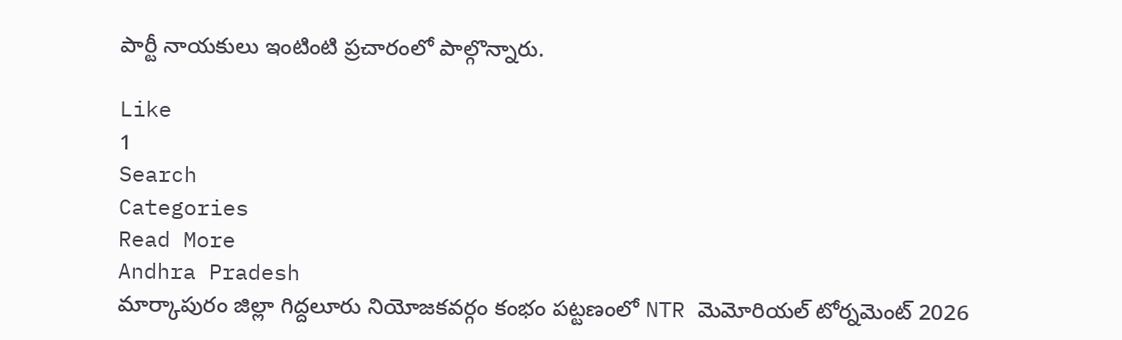పార్టీ నాయకులు ఇంటింటి ప్రచారంలో పాల్గొన్నారు.

Like
1
Search
Categories
Read More
Andhra Pradesh
మార్కాపురం జిల్లా గిద్దలూరు నియోజకవర్గం కంభం పట్టణంలో NTR మెమోరియల్ టోర్నమెంట్ 2026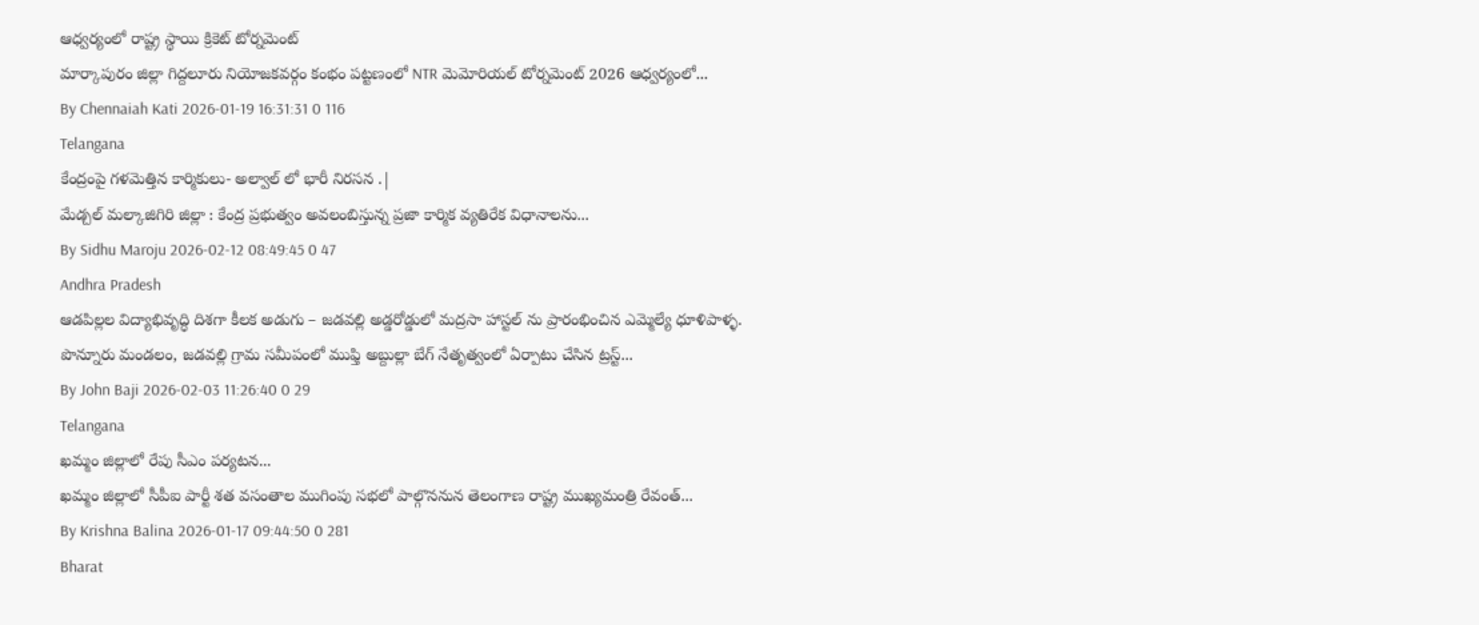ఆధ్వర్యంలో రాష్ట్ర స్థాయి క్రికెట్ టోర్నమెంట్
మార్కాపురం జిల్లా గిద్దలూరు నియోజకవర్గం కంభం పట్టణంలో NTR మెమోరియల్ టోర్నమెంట్ 2026 ఆధ్వర్యంలో...
By Chennaiah Kati 2026-01-19 16:31:31 0 116
Telangana
కేంద్రంపై గళమెత్తిన కార్మికులు- అల్వాల్ లో భారీ నిరసన .|
మేడ్చల్ మల్కాజిగిరి జిల్లా : కేంద్ర ప్రభుత్వం అవలంబిస్తున్న ప్రజా కార్మిక వ్యతిరేక విధానాలను...
By Sidhu Maroju 2026-02-12 08:49:45 0 47
Andhra Pradesh
ఆడపిల్లల విద్యాభివృద్ధి దిశగా కీలక అడుగు – జడవల్లి అడ్డరోడ్డులో మద్రసా హాస్టల్ ను ప్రారంభించిన ఎమ్మెల్యే ధూళిపాళ్ళ.
పొన్నూరు మండలం, జడవల్లి గ్రామ సమీపంలో ముఫ్తి అబ్దుల్లా బేగ్ నేతృత్వంలో ఏర్పాటు చేసిన ట్రస్ట్...
By John Baji 2026-02-03 11:26:40 0 29
Telangana
ఖమ్మం జిల్లాలో రేపు సీఎం పర్యటన...
ఖమ్మం జిల్లాలో సీపీఐ పార్టీ శత వసంతాల ముగింపు సభలో పాల్గొననున తెలంగాణ రాష్ట్ర ముఖ్యమంత్రి రేవంత్...
By Krishna Balina 2026-01-17 09:44:50 0 281
Bharat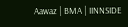Aawaz | BMA | IINNSIDE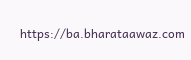https://ba.bharataawaz.com